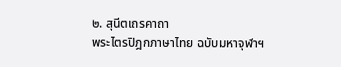๒. สุนีตเถรคาถา
พระไตรปิฎกภาษาไทย ฉบับมหาจุฬาฯ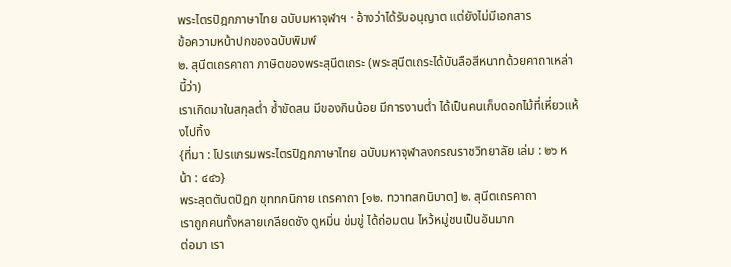พระไตรปิฎกภาษาไทย ฉบับมหาจุฬาฯ · อ้างว่าได้รับอนุญาต แต่ยังไม่มีเอกสาร
ข้อความหน้าปกของฉบับพิมพ์
๒. สุนีตเถรคาถา ภาษิตของพระสุนีตเถระ (พระสุนีตเถระได้บันลือสีหนาทด้วยคาถาเหล่านี้ว่า)
เราเกิดมาในสกุลต่ำ ซ้ำขัดสน มีของกินน้อย มีการงานต่ำ ได้เป็นคนเก็บดอกไม้ที่เหี่ยวแห้งไปทิ้ง
{ที่มา : โปรแกรมพระไตรปิฎกภาษาไทย ฉบับมหาจุฬาลงกรณราชวิทยาลัย เล่ม : ๒๖ หน้า : ๔๔๖}
พระสุตตันตปิฎก ขุททกนิกาย เถรคาถา [๑๒. ทวาทสกนิบาต] ๒. สุนีตเถรคาถา
เราถูกคนทั้งหลายเกลียดชัง ดูหมิ่น ข่มขู่ ได้ถ่อมตน ไหว้หมู่ชนเป็นอันมาก
ต่อมา เรา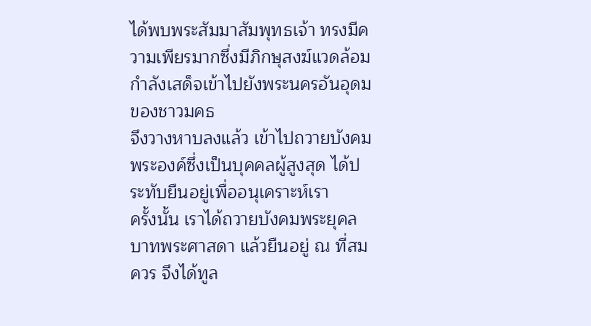ได้พบพระสัมมาสัมพุทธเจ้า ทรงมีความเพียรมากซึ่งมีภิกษุสงฆ์แวดล้อม กำลังเสด็จเข้าไปยังพระนครอันอุดมของชาวมคธ
จึงวางหาบลงแล้ว เข้าไปถวายบังคมพระองค์ซึ่งเป็นบุคคลผู้สูงสุด ได้ประทับยืนอยู่เพื่ออนุเคราะห์เรา
ครั้งนั้น เราได้ถวายบังคมพระยุคลบาทพระศาสดา แล้วยืนอยู่ ณ ที่สมควร จึงได้ทูล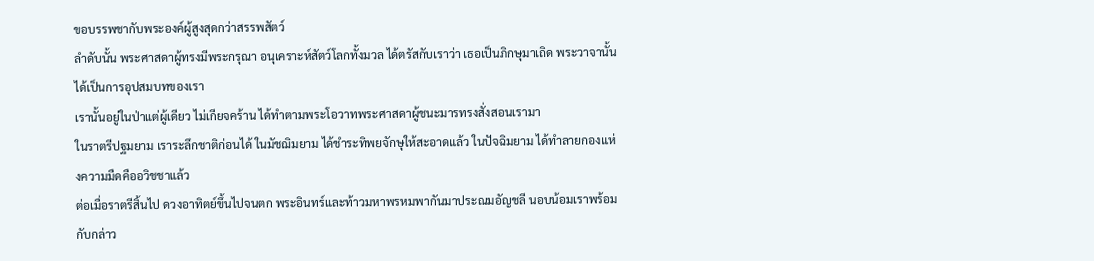ขอบรรพชากับพระองค์ผู้สูงสุดกว่าสรรพสัตว์
ลำดับนั้น พระศาสดาผู้ทรงมีพระกรุณา อนุเคราะห์สัตว์โลกทั้งมวล ได้ตรัสกับเราว่า เธอเป็นภิกษุมาเถิด พระวาจานั้นได้เป็นการอุปสมบทของเรา
เรานั้นอยู่ในป่าแต่ผู้เดียว ไม่เกียจคร้าน ได้ทำตามพระโอวาทพระศาสดาผู้ชนะมารทรงสั่งสอนเรามา
ในราตรีปฐมยาม เราระลึกชาติก่อนได้ ในมัชฌิมยาม ได้ชำระทิพยจักษุให้สะอาดแล้ว ในปัจฉิมยาม ได้ทำลายกองแห่งความมืดคืออวิชชาแล้ว
ต่อเมื่อราตรีสิ้นไป ดวงอาทิตย์ขึ้นไปจนตก พระอินทร์และท้าวมหาพรหมพากันมาประณมอัญชลี นอบน้อมเราพร้อมกับกล่าว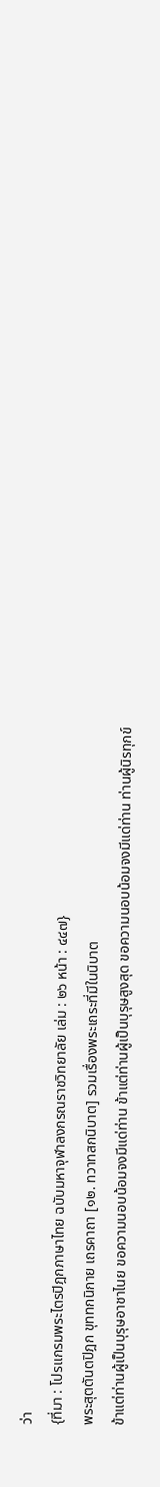ว่า
{ที่มา : โปรแกรมพระไตรปิฎกภาษาไทย ฉบับมหาจุฬาลงกรณราชวิทยาลัย เล่ม : ๒๖ หน้า : ๔๔๗}
พระสุตตันตปิฎก ขุททกนิกาย เถรคาถา [๑๒. ทวาทสกนิบาต] รวมเรื่องพระเถระที่มีในนิบาต
ข้าแต่ท่านผู้เป็นบุรุษอาชาไนย ขอความนอบน้อมจงมีแด่ท่าน ข้าแต่ท่านผู้เป็นบุรุษสูงสุด ขอความนอบน้อมจงมีแด่ท่าน ท่านผู้นิรทุกข์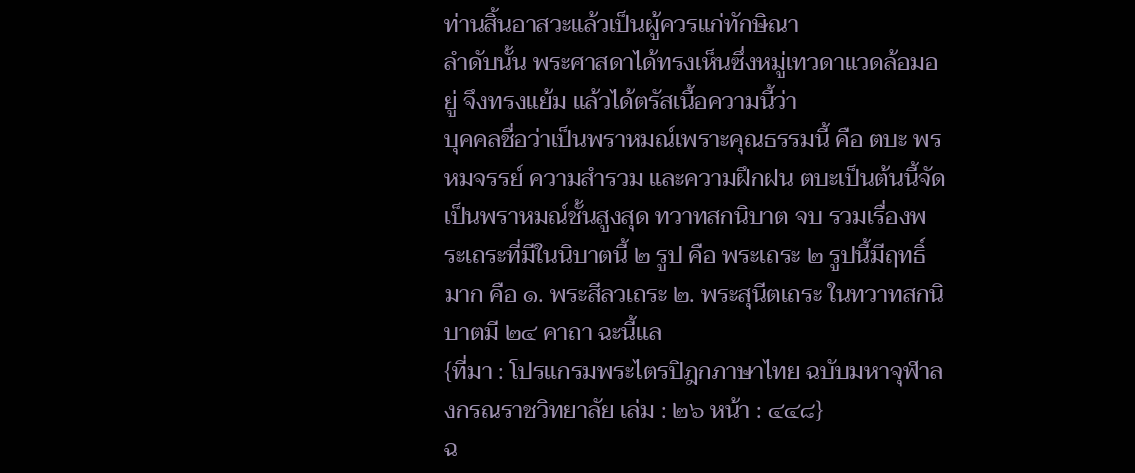ท่านสิ้นอาสวะแล้วเป็นผู้ควรแก่ทักษิณา
ลำดับนั้น พระศาสดาได้ทรงเห็นซึ่งหมู่เทวดาแวดล้อมอยู่ จึงทรงแย้ม แล้วได้ตรัสเนื้อความนี้ว่า
บุคคลชื่อว่าเป็นพราหมณ์เพราะคุณธรรมนี้ คือ ตบะ พรหมจรรย์ ความสำรวม และความฝึกฝน ตบะเป็นต้นนี้จัดเป็นพราหมณ์ชั้นสูงสุด ทวาทสกนิบาต จบ รวมเรื่องพระเถระที่มีในนิบาตนี้ ๒ รูป คือ พระเถระ ๒ รูปนี้มีฤทธิ์มาก คือ ๑. พระสีลวเถระ ๒. พระสุนีตเถระ ในทวาทสกนิบาตมี ๒๔ คาถา ฉะนี้แล
{ที่มา : โปรแกรมพระไตรปิฎกภาษาไทย ฉบับมหาจุฬาลงกรณราชวิทยาลัย เล่ม : ๒๖ หน้า : ๔๔๘}
ฉ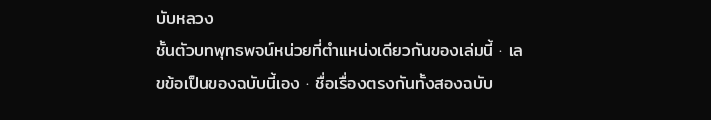บับหลวง
ชั้นตัวบทพุทธพจน์หน่วยที่ตำแหน่งเดียวกันของเล่มนี้ · เลขข้อเป็นของฉบับนี้เอง · ชื่อเรื่องตรงกันทั้งสองฉบับ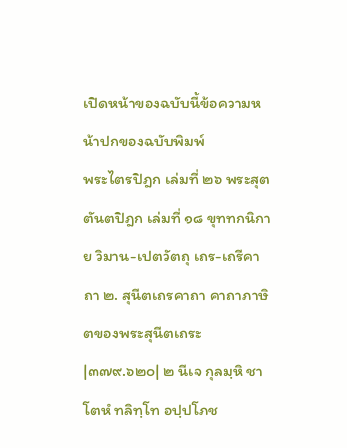เปิดหน้าของฉบับนี้ข้อความหน้าปกของฉบับพิมพ์
พระไตรปิฎก เล่มที่ ๒๖ พระสุตตันตปิฎก เล่มที่ ๑๘ ขุททกนิกาย วิมาน-เปตวัตถุ เถร-เถรีคาถา ๒. สุนีตเถรคาถา คาถาภาษิตของพระสุนีตเถระ
|๓๗๙.๖๒๐| ๒ นีเจ กุลมฺหิ ชาโตหํ ทลิทฺโท อปฺปโภช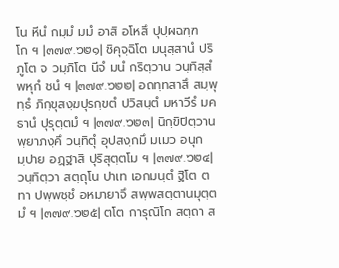โน หีนํ กมฺมํ มมํ อาสิ อโหสึ ปุปฺผฉฑฺฑโก ฯ |๓๗๙.๖๒๑| ชิคุจฺฉิโต มนุสฺสานํ ปริภูโต จ วมฺภิโต นีจํ มนํ กริตฺวาน วนฺทิสฺสํ พหุกํ ชนํ ฯ |๓๗๙.๖๒๒| อถทฺทสาสึ สมฺพุทฺธํ ภิกฺขุสงฺฆปุรกฺขตํ ปวิสนฺตํ มหาวีรํ มคธานํ ปุรุตฺตมํ ฯ |๓๗๙.๖๒๓| นิกฺขิปิตฺวาน พฺยาภงฺคึ วนฺทิตุํ อุปสงฺกมึ มเมว อนุกมฺปาย อฏฺฐาสิ ปุริสุตฺตโม ฯ |๓๗๙.๖๒๔| วนฺทิตฺวา สตฺถุโน ปาเท เอกมนฺตํ ฐิโต ตทา ปพฺพชฺชํ อหมายาจึ สพฺพสตฺตานมุตฺตมํ ฯ |๓๗๙.๖๒๕| ตโต การุณิโก สตฺถา ส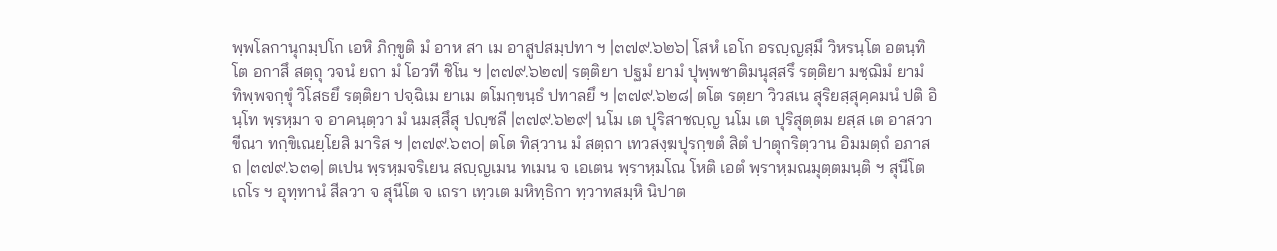พฺพโลกานุกมฺปโก เอหิ ภิกฺขูติ มํ อาห สา เม อาสูปสมฺปทา ฯ |๓๗๙.๖๒๖| โสหํ เอโก อรญฺญสฺมึ วิหรนฺโต อตนฺทิโต อกาสึ สตฺถุ วจนํ ยถา มํ โอวที ชิโน ฯ |๓๗๙.๖๒๗| รตฺติยา ปฐมํ ยามํ ปุพฺพชาติมนุสฺสรึ รตฺติยา มชฺฌิมํ ยามํ ทิพฺพจกฺขุํ วิโสธยึ รตฺติยา ปจฺฉิเม ยาเม ตโมกฺขนฺธํ ปทาลยึ ฯ |๓๗๙.๖๒๘| ตโต รตฺยา วิวสเน สุริยสฺสุคฺคมนํ ปติ อินฺโท พฺรหฺมา จ อาคนฺตฺวา มํ นมสฺสึสุ ปญฺชลี |๓๗๙.๖๒๙| นโม เต ปุริสาชญฺญ นโม เต ปุริสุตฺตม ยสฺส เต อาสวา ขีณา ทกฺขิเณยฺโยสิ มาริส ฯ |๓๗๙.๖๓๐| ตโต ทิสฺวาน มํ สตฺถา เทวสงฺฆปุรกฺขตํ สิตํ ปาตุกริตฺวาน อิมมตฺถํ อภาสถ |๓๗๙.๖๓๑| ตเปน พฺรหฺมจริเยน สญฺญเมน ทเมน จ เอเตน พฺราหฺมโณ โหติ เอตํ พฺราหฺมณมุตฺตมนฺติ ฯ สุนีโต เถโร ฯ อุทฺทานํ สีลวา จ สุนีโต จ เถรา เทฺวเต มหิทฺธิกา ทฺวาทสมฺหิ นิปาต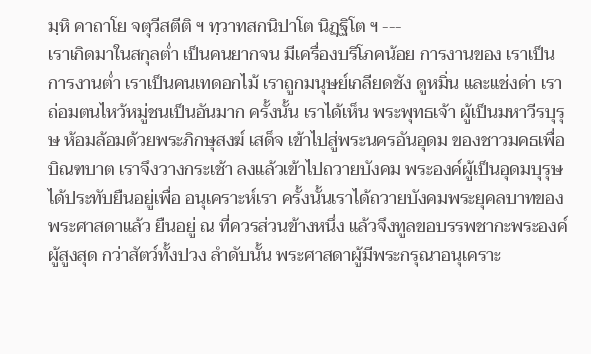มฺหิ คาถาโย จตุวีสตีติ ฯ ทฺวาทสกนิปาโต นิฏฺฐิโต ฯ ---
เราเกิดมาในสกุลต่ำ เป็นคนยากจน มีเครื่องบริโภคน้อย การงานของ เราเป็นการงานต่ำ เราเป็นคนเทดอกไม้ เราถูกมนุษย์เกลียดชัง ดูหมิ่น และแช่งด่า เราถ่อมตนไหว้หมู่ชนเป็นอันมาก ครั้งนั้น เราได้เห็น พระพุทธเจ้า ผู้เป็นมหาวีรบุรุษ ห้อมล้อมด้วยพระภิกษุสงฆ์ เสด็จ เข้าไปสู่พระนครอันอุดม ของชาวมคธเพื่อบิณฑบาต เราจึงวางกระเช้า ลงแล้วเข้าไปถวายบังคม พระองค์ผู้เป็นอุดมบุรุษได้ประทับยืนอยู่เพื่อ อนุเคราะห์เรา ครั้งนั้นเราได้ถวายบังคมพระยุคลบาทของพระศาสดาแล้ว ยืนอยู่ ณ ที่ควรส่วนข้างหนึ่ง แล้วจึงทูลขอบรรพชากะพระองค์ผู้สูงสุด กว่าสัตว์ทั้งปวง ลำดับนั้น พระศาสดาผู้มีพระกรุณาอนุเคราะ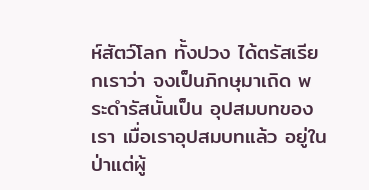ห์สัตว์โลก ทั้งปวง ได้ตรัสเรียกเราว่า จงเป็นภิกษุมาเถิด พระดำรัสนั้นเป็น อุปสมบทของเรา เมื่อเราอุปสมบทแล้ว อยู่ในป่าแต่ผู้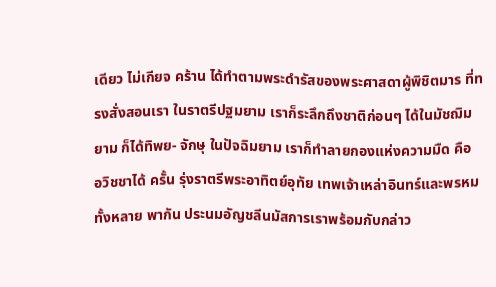เดียว ไม่เกียจ คร้าน ได้ทำตามพระดำรัสของพระศาสดาผู้พิชิตมาร ที่ทรงสั่งสอนเรา ในราตรีปฐมยาม เราก็ระลึกถึงชาติก่อนๆ ได้ในมัชฌิมยาม ก็ได้ทิพย- จักษุ ในปัจฉิมยาม เราก็ทำลายกองแห่งความมืด คือ อวิชชาได้ ครั้น รุ่งราตรีพระอาทิตย์อุทัย เทพเจ้าเหล่าอินทร์และพรหมทั้งหลาย พากัน ประนมอัญชลีนมัสการเราพร้อมกับกล่าว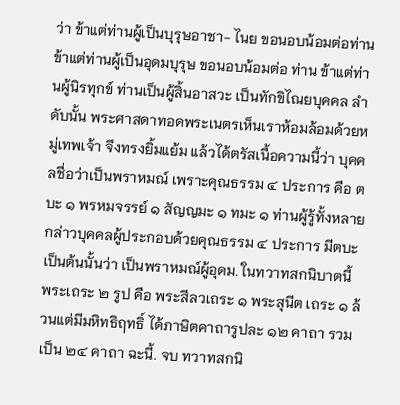ว่า ข้าแต่ท่านผู้เป็นบุรุษอาชา- ไนย ขอนอบน้อมต่อท่าน ข้าแต่ท่านผู้เป็นอุดมบุรุษ ขอนอบน้อมต่อ ท่าน ข้าแต่ท่านผู้นิรทุกข์ ท่านเป็นผู้สิ้นอาสวะ เป็นทักขิไณยบุคคล ลำดับนั้น พระศาสดาทอดพระเนตรเห็นเราห้อมล้อมด้วยหมู่เทพเจ้า จึงทรงยิ้มแย้ม แล้วได้ตรัสเนื้อความนี้ว่า บุคคลชื่อว่าเป็นพราหมณ์ เพราะคุณธรรม ๔ ประการ คือ ตบะ ๑ พรหมจรรย์ ๑ สัญญมะ ๑ ทมะ ๑ ท่านผู้รู้ทั้งหลายกล่าวบุคคลผู้ประกอบด้วยคุณธรรม ๔ ประการ มีตบะเป็นต้นนั้นว่า เป็นพราหมณ์ผู้อุดม. ในทวาทสกนิบาตนี้ พระเถระ ๒ รูป คือ พระสีลวเถระ ๑ พระสุนีต เถระ ๑ ล้วนแต่มีมหิทธิฤทธิ์ ได้ภาษิตคาถารูปละ ๑๒ คาถา รวมเป็น ๒๔ คาถา ฉะนี้. จบ ทวาทสกนิ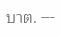บาต. ---